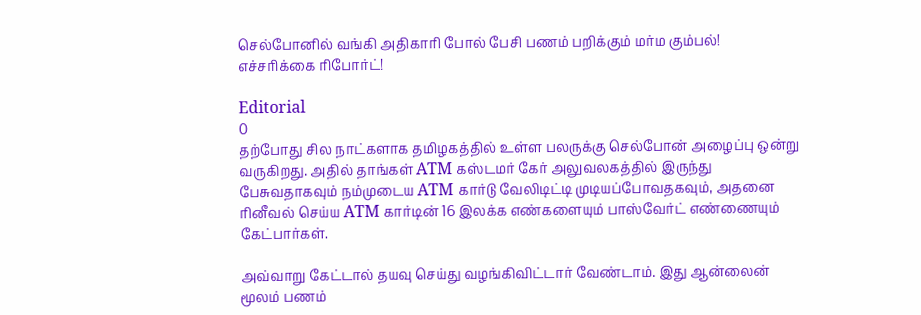செல்போனில் வங்கி அதிகாரி போல் பேசி பணம் பறிக்கும் மர்ம கும்பல்! எச்சரிக்கை ரிபோர்ட்!

Editorial
0
தற்போது சில நாட்களாக தமிழகத்தில் உள்ள பலருக்கு செல்போன் அழைப்பு ஒன்று வருகிறது. அதில் தாங்கள் ATM கஸ்டமர் கேர் அலுவலகத்தில் இருந்து பேசுவதாகவும் நம்முடைய ATM கார்டு வேலிடிட்டி முடியப்போவதகவும், அதனை ரினீவல் செய்ய ATM கார்டின் 16 இலக்க எண்களையும் பாஸ்வேர்ட் எண்ணையும் கேட்பார்கள்.

அவ்வாறு கேட்டால் தயவு செய்து வழங்கிவிட்டார் வேண்டாம். இது ஆன்லைன் மூலம் பணம்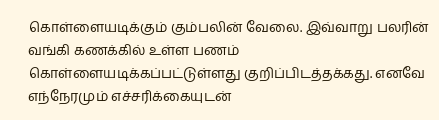கொள்ளையடிக்கும் கும்பலின் வேலை. இவ்வாறு பலரின் வங்கி கணக்கில் உள்ள பணம் கொள்ளையடிக்கப்பட்டுள்ளது குறிப்பிடத்தக்கது. எனவே எந்நேரமும் எச்சரிக்கையுடன்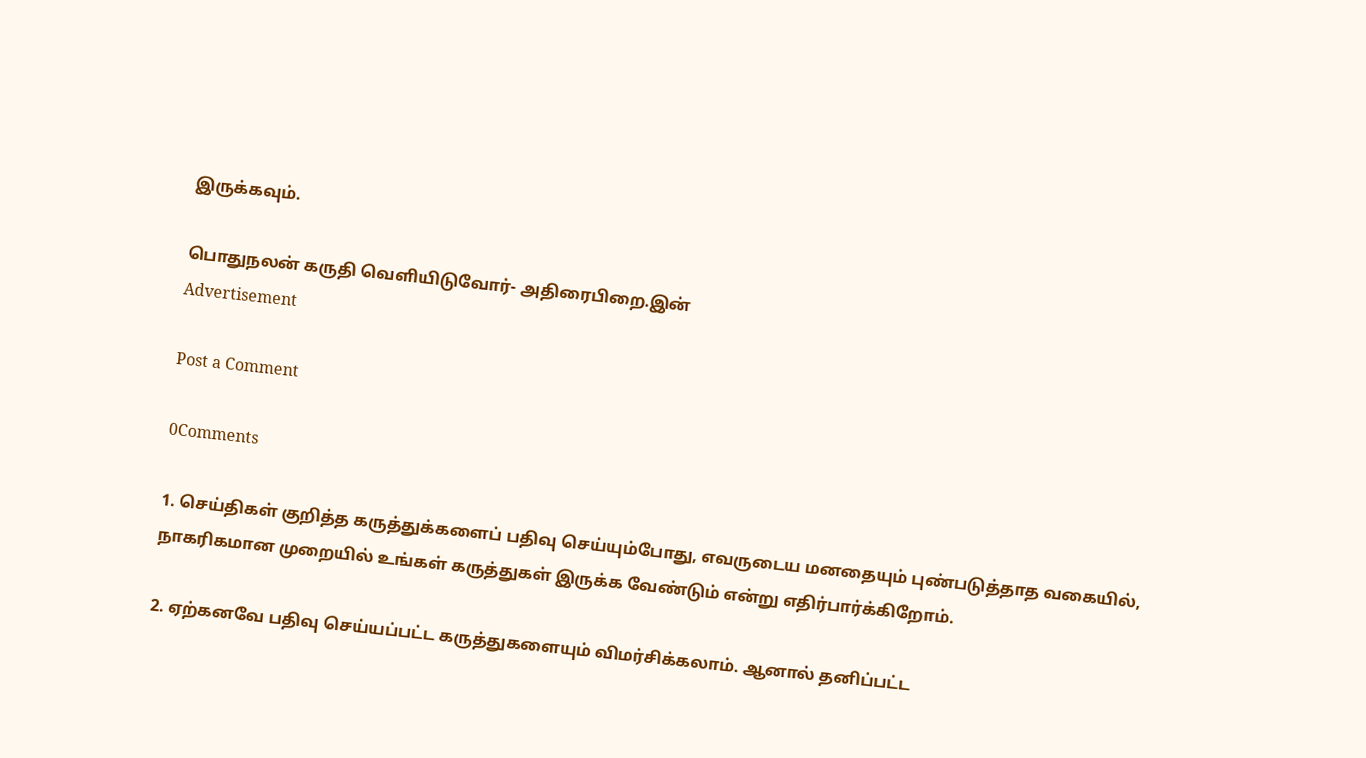இருக்கவும்.

பொதுநலன் கருதி வெளியிடுவோர்- அதிரைபிறை.இன்
Advertisement

Post a Comment

0Comments

1. செய்திகள் குறித்த கருத்துக்களைப் பதிவு செய்யும்போது, எவருடைய மனதையும் புண்படுத்தாத வகையில், நாகரிகமான முறையில் உங்கள் கருத்துகள் இருக்க வேண்டும் என்று எதிர்பார்க்கிறோம்.

2. ஏற்கனவே பதிவு செய்யப்பட்ட கருத்துகளையும் விமர்சிக்கலாம். ஆனால் தனிப்பட்ட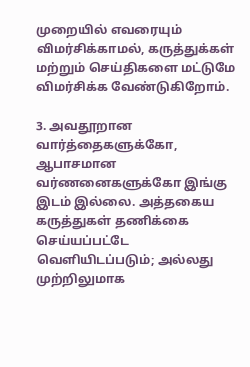முறையில் எவரையும் விமர்சிக்காமல், கருத்துக்கள் மற்றும் செய்திகளை மட்டுமே விமர்சிக்க வேண்டுகிறோம்.

3. அவதூறான வார்த்தைகளுக்கோ, ஆபாசமான வர்ணனைகளுக்கோ இங்கு இடம் இல்லை. அத்தகைய கருத்துகள் தணிக்கை செய்யப்பட்டே வெளியிடப்படும்; அல்லது முற்றிலுமாக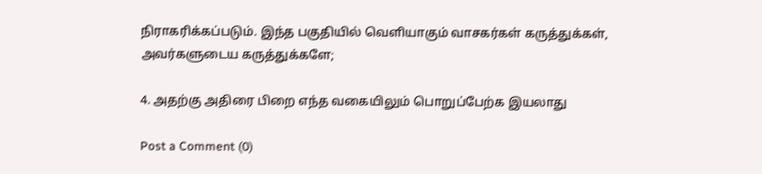நிராகரிக்கப்படும். இந்த பகுதியில் வெளியாகும் வாசகர்கள் கருத்துக்கள், அவர்களுடைய கருத்துக்களே;

4. அதற்கு அதிரை பிறை எந்த வகையிலும் பொறுப்பேற்க இயலாது

Post a Comment (0)